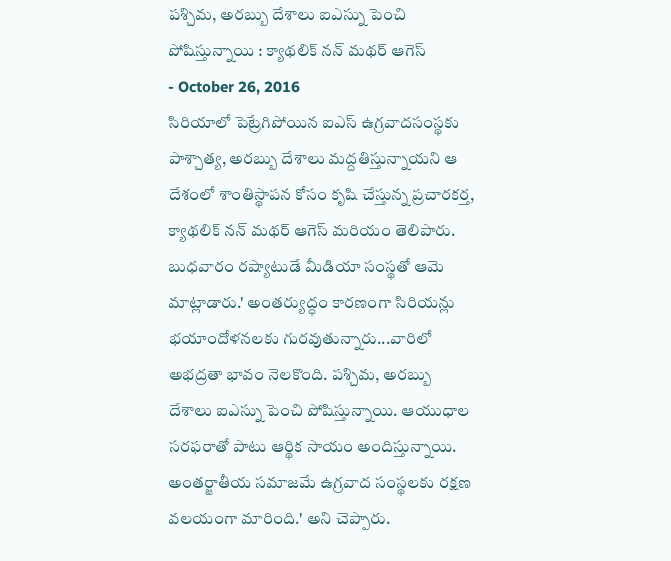పశ్చిమ, అరబ్బు దేశాలు ఐఎస్ను పెంచి పోషిస్తున్నాయి : క్యాథలిక్ నన్ మథర్ ఆగెస్
- October 26, 2016
సిరియాలో పెట్రేగిపోయిన ఐఎస్ ఉగ్రవాదసంస్థకు పాశ్చాత్య, అరబ్బు దేశాలు మద్దతిస్తున్నాయని ఆ దేశంలో శాంతిస్థాపన కోసం కృషి చేస్తున్న ప్రచారకర్త, క్యాథలిక్ నన్ మథర్ ఆగెస్ మరియం తెలిపారు. బుధవారం రష్యాటుడే మీడియా సంస్థతో ఆమె మాట్లాడారు.' అంతర్యుద్ధం కారణంగా సిరియన్లు భయాందోళనలకు గురవుతున్నారు...వారిలో అభద్రతా భావం నెలకొంది. పశ్చిమ, అరబ్బు దేశాలు ఐఎస్ను పెంచి పోషిస్తున్నాయి. ఆయుధాల సరఫరాతో పాటు ఆర్థిక సాయం అందిస్తున్నాయి. అంతర్జాతీయ సమాజమే ఉగ్రవాద సంస్థలకు రక్షణ వలయంగా మారింది.' అని చెప్పారు.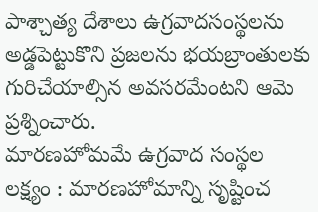పాశ్చాత్య దేశాలు ఉగ్రవాదసంస్థలను అడ్డపెట్టుకొని ప్రజలను భయబ్రాంతులకు గురిచేయాల్సిన అవసరమేంటని ఆమె ప్రశ్నించారు.
మారణహోమమే ఉగ్రవాద సంస్థల లక్ష్యం : మారణహోమాన్ని సృష్టించ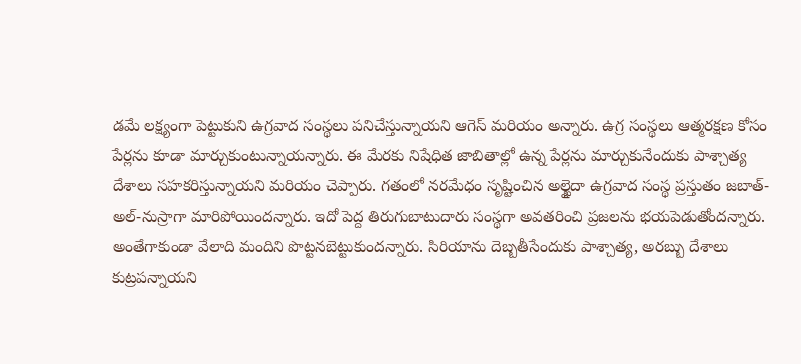డమే లక్ష్యంగా పెట్టుకుని ఉగ్రవాద సంస్థలు పనిచేస్తున్నాయని ఆగెస్ మరియం అన్నారు. ఉగ్ర సంస్థలు ఆత్మరక్షణ కోసం పేర్లను కూడా మార్చుకుంటున్నాయన్నారు. ఈ మేరకు నిషేధిత జాబితాల్లో ఉన్న పేర్లను మార్చుకునేందుకు పాశ్చాత్య దేశాలు సహకరిస్తున్నాయని మరియం చెప్పారు. గతంలో నరమేధం సృష్టించిన అల్ఖైదా ఉగ్రవాద సంస్థ ప్రస్తుతం జబాత్-అల్-నుస్రాగా మారిపోయిందన్నారు. ఇదో పెద్ద తిరుగుబాటుదారు సంస్థగా అవతరించి ప్రజలను భయపెడుతోందన్నారు. అంతేగాకుండా వేలాది మందిని పొట్టనబెట్టుకుందన్నారు. సిరియాను దెబ్బతీసేందుకు పాశ్చాత్య, అరబ్బు దేశాలు కుట్రపన్నాయని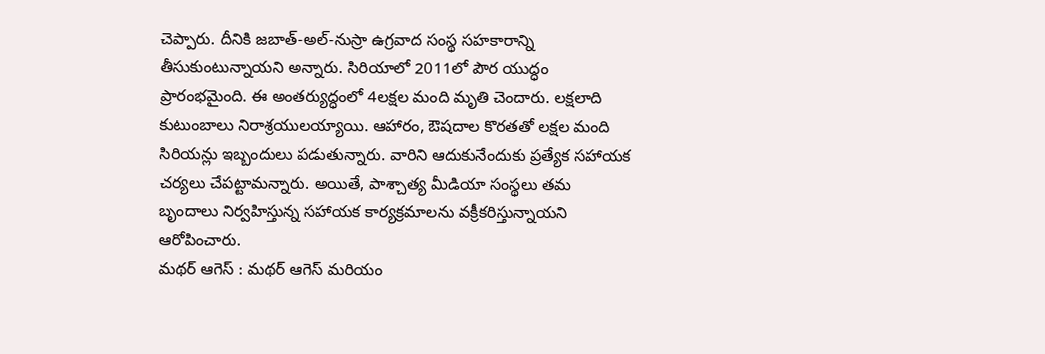చెప్పారు. దీనికి జబాత్-అల్-నుస్రా ఉగ్రవాద సంస్థ సహకారాన్ని తీసుకుంటున్నాయని అన్నారు. సిరియాలో 2011లో పౌర యుద్ధం ప్రారంభమైంది. ఈ అంతర్యుద్ధంలో 4లక్షల మంది మృతి చెందారు. లక్షలాది కుటుంబాలు నిరాశ్రయులయ్యాయి. ఆహారం, ఔషదాల కొరతతో లక్షల మంది సిరియన్లు ఇబ్బందులు పడుతున్నారు. వారిని ఆదుకునేందుకు ప్రత్యేక సహాయక చర్యలు చేపట్టామన్నారు. అయితే, పాశ్చాత్య మీడియా సంస్థలు తమ బృందాలు నిర్వహిస్తున్న సహాయక కార్యక్రమాలను వక్రీకరిస్తున్నాయని ఆరోపించారు.
మథర్ ఆగెస్ : మథర్ ఆగెస్ మరియం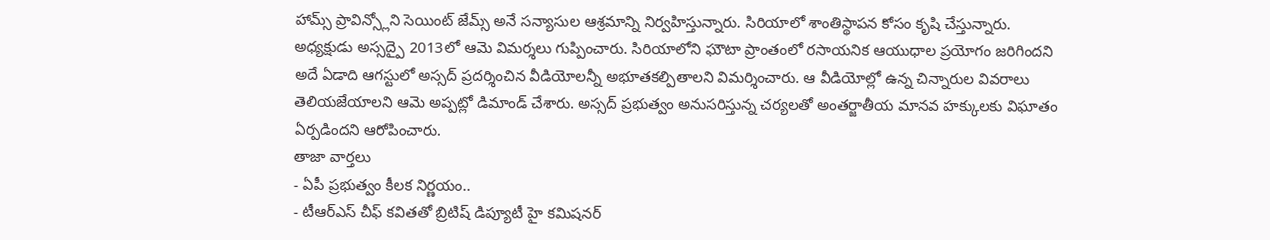హామ్స్ ప్రావిన్స్లోని సెయింట్ జేమ్స్ అనే సన్యాసుల ఆశ్రమాన్ని నిర్వహిస్తున్నారు. సిరియాలో శాంతిస్థాపన కోసం కృషి చేస్తున్నారు. అధ్యక్షుడు అస్సద్పై 2013లో ఆమె విమర్శలు గుప్పించారు. సిరియాలోని ఘౌటా ప్రాంతంలో రసాయనిక ఆయుధాల ప్రయోగం జరిగిందని అదే ఏడాది ఆగస్టులో అస్సద్ ప్రదర్శించిన వీడియోలన్నీ అభూతకల్పితాలని విమర్శించారు. ఆ వీడియోల్లో ఉన్న చిన్నారుల వివరాలు తెలియజేయాలని ఆమె అప్పట్లో డిమాండ్ చేశారు. అస్సద్ ప్రభుత్వం అనుసరిస్తున్న చర్యలతో అంతర్జాతీయ మానవ హక్కులకు విఘాతం ఏర్పడిందని ఆరోపించారు.
తాజా వార్తలు
- ఏపీ ప్రభుత్వం కీలక నిర్ణయం..
- టీఆర్ఎస్ చీఫ్ కవితతో బ్రిటిష్ డిప్యూటీ హై కమిషనర్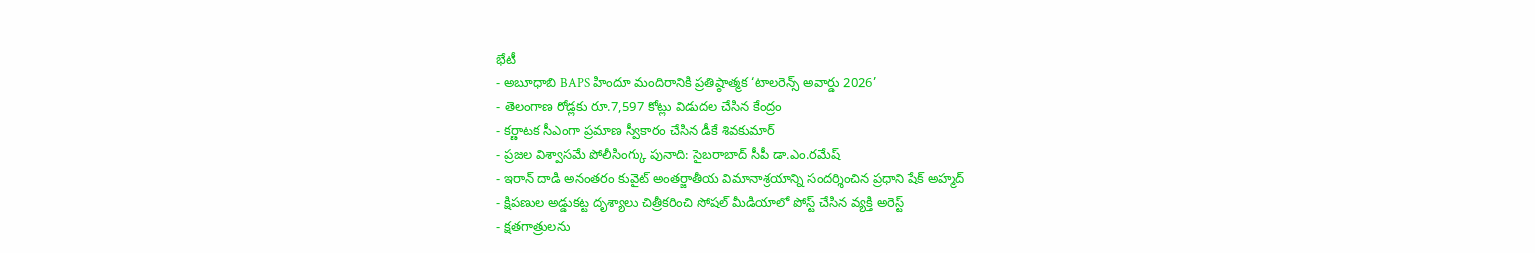భేటీ
- అబూధాబి BAPS హిందూ మందిరానికి ప్రతిష్ఠాత్మక ‘టాలరెన్స్ అవార్డు 2026’
- తెలంగాణ రోడ్లకు రూ.7,597 కోట్లు విడుదల చేసిన కేంద్రం
- కర్ణాటక సీఎంగా ప్రమాణ స్వీకారం చేసిన డీకే శివకుమార్
- ప్రజల విశ్వాసమే పోలీసింగ్కు పునాది: సైబరాబాద్ సీపీ డా.ఎం.రమేష్
- ఇరాన్ దాడి అనంతరం కువైట్ అంతర్జాతీయ విమానాశ్రయాన్ని సందర్శించిన ప్రధాని షేక్ అహ్మద్
- క్షిపణుల అడ్డుకట్ట దృశ్యాలు చిత్రీకరించి సోషల్ మీడియాలో పోస్ట్ చేసిన వ్యక్తి అరెస్ట్
- క్షతగాత్రులను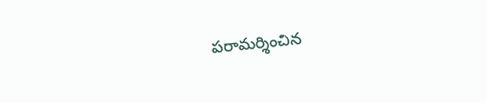పరామర్శించిన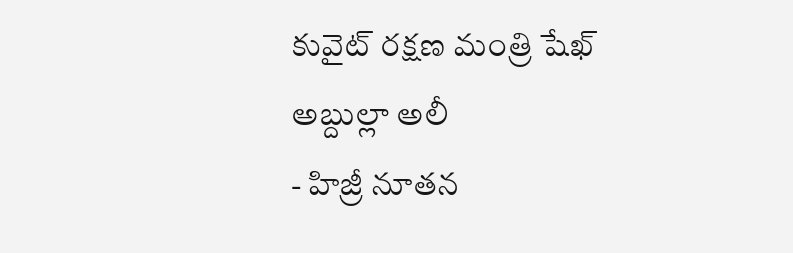కువైట్ రక్షణ మంత్రి షేఖ్ అబ్దుల్లా అలీ
- హిజ్రీ నూతన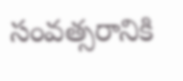సంవత్సరానికి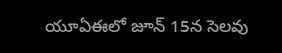యూఏఈలో జూన్ 15న సెలవు